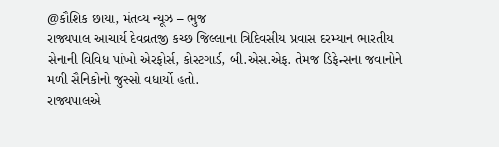@કૌશિક છાયા, મંતવ્ય ન્યૂઝ – ભુજ
રાજ્યપાલ આચાર્ય દેવવ્રતજી કચ્છ જિલ્લાના ત્રિદિવસીય પ્રવાસ દરમ્યાન ભારતીય સેનાની વિવિધ પાંખો એરફોર્સ, કોસ્ટગાર્ડ, બી.એસ.એફ. તેમજ ડિફેન્સના જવાનોને મળી સૈનિકોનો જુસ્સો વધાર્યો હતો.
રાજ્યપાલએ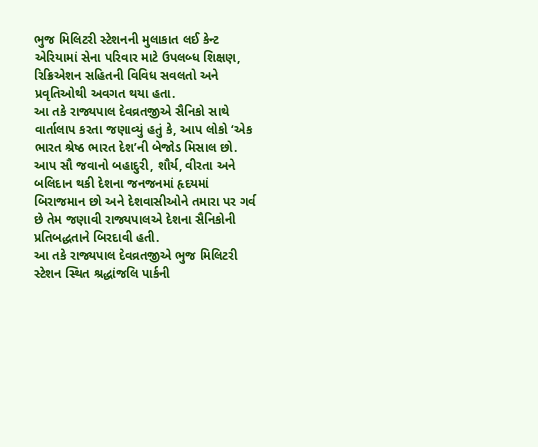ભુજ મિલિટરી સ્ટેશનની મુલાકાત લઈ કેન્ટ એરિયામાં સેના પરિવાર માટે ઉપલબ્ધ શિક્ષણ, રિક્રિએશન સહિતની વિવિધ સવલતો અને પ્રવૃતિઓથી અવગત થયા હતા.
આ તકે રાજ્યપાલ દેવવ્રતજીએ સૈનિકો સાથે વાર્તાલાપ કરતા જણાવ્યું હતું કે, આપ લોકો ‘એક ભારત શ્રેષ્ઠ ભારત દેશ’ની બેજોડ મિસાલ છો. આપ સૌ જવાનો બહાદુરી, શૌર્ય, વીરતા અને બલિદાન થકી દેશના જનજનમાં હૃદયમાં બિરાજમાન છો અને દેશવાસીઓને તમારા પર ગર્વ છે તેમ જણાવી રાજ્યપાલએ દેશના સૈનિકોની પ્રતિબદ્ધતાને બિરદાવી હતી.
આ તકે રાજ્યપાલ દેવવ્રતજીએ ભુજ મિલિટરી સ્ટેશન સ્થિત શ્રદ્ધાંજલિ પાર્કની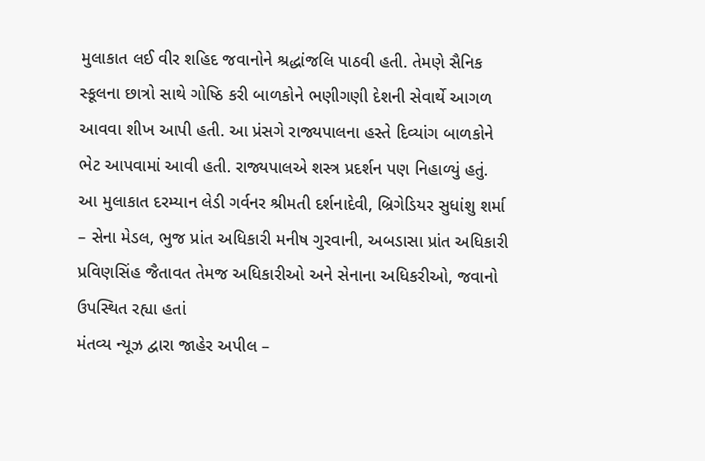મુલાકાત લઈ વીર શહિદ જવાનોને શ્રદ્ધાંજલિ પાઠવી હતી. તેમણે સૈનિક સ્કૂલના છાત્રો સાથે ગોષ્ઠિ કરી બાળકોને ભણીગણી દેશની સેવાર્થે આગળ આવવા શીખ આપી હતી. આ પ્રંસગે રાજ્યપાલના હસ્તે દિવ્યાંગ બાળકોને ભેટ આપવામાં આવી હતી. રાજ્યપાલએ શસ્ત્ર પ્રદર્શન પણ નિહાળ્યું હતું.
આ મુલાકાત દરમ્યાન લેડી ગર્વનર શ્રીમતી દર્શનાદેવી, બ્રિગેડિયર સુધાંશુ શર્મા – સેના મેડલ, ભુજ પ્રાંત અધિકારી મનીષ ગુરવાની, અબડાસા પ્રાંત અધિકારી પ્રવિણસિંહ જૈતાવત તેમજ અધિકારીઓ અને સેનાના અધિકરીઓ, જવાનો ઉપસ્થિત રહ્યા હતાં
મંતવ્ય ન્યૂઝ દ્વારા જાહેર અપીલ –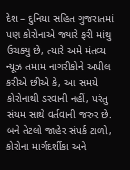દેશ – દુનિયા સહિત ગુજરાતમાં પણ કોરોનાએ જ્યારે ફરી માંથુ ઉચક્યુ છે, ત્યારે અમે મંતવ્ય ન્યૂઝ તમામ નાગરીકોને અપીલ કરીએ છીએ કે, આ સમયે કોરોનાથી ડરવાની નહીં, પરંતુ સંયમ સાથે વર્તવાની જરુર છે. બને તેટલો જાહેર સંપર્ક ટાળો, કોરોના માર્ગદર્શીકા અને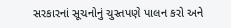સરકારનાં સૂચનોનું ચુસ્તપણે પાલન કરો અને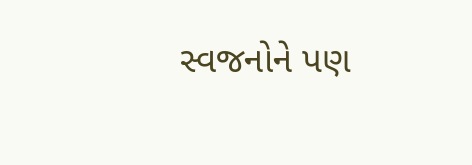સ્વજનોને પણ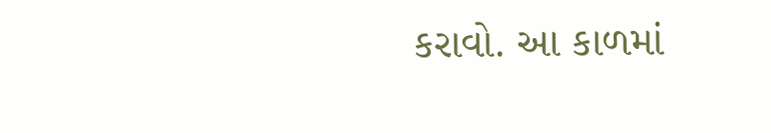કરાવો. આ કાળમાં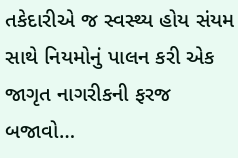તકેદારીએ જ સ્વસ્થ્ય હોય સંયમ સાથે નિયમોનું પાલન કરી એક જાગૃત નાગરીકની ફરજ બજાવો…